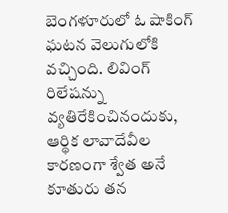బెంగళూరులో ఓ షాకింగ్ ఘటన వెలుగులోకి వచ్చింది. లివింగ్ రిలేషన్ను వ్యతిరేకించినందుకు, ఆర్థిక లావాదేవీల కారణంగా శ్వేత అనే కూతురు తన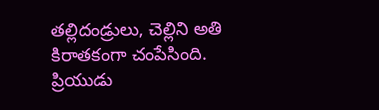తల్లిదండ్రులు, చెల్లిని అతి కిరాతకంగా చంపేసింది. ప్రియుడు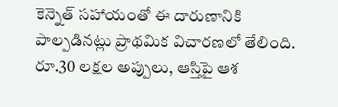కెన్నెత్ సహాయంతో ఈ దారుణానికి పాల్పడినట్లు ప్రాథమిక విచారణలో తేలింది. రూ.30 లక్షల అప్పులు, ఆస్తిపై ఆశ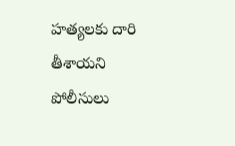హత్యలకు దారి తీశాయని పోలీసులు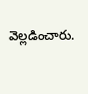వెల్లడించారు.